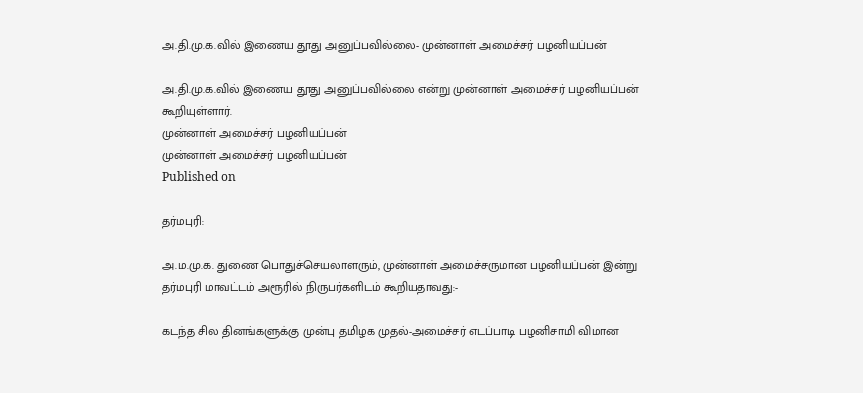அ.தி.மு.க.வில் இணைய தூது அனுப்பவில்லை- முன்னாள் அமைச்சர் பழனியப்பன்

அ.தி.மு.க.வில் இணைய தூது அனுப்பவில்லை என்று முன்னாள் அமைச்சர் பழனியப்பன் கூறியுள்ளார்.
முன்னாள் அமைச்சர் பழனியப்பன்
முன்னாள் அமைச்சர் பழனியப்பன்
Published on

தர்மபுரி:

அ.ம.மு.க. துணை பொதுச்செயலாளரும், முன்னாள் அமைச்சருமான பழனியப்பன் இன்று தர்மபுரி மாவட்டம் அரூரில் நிருபர்களிடம் கூறியதாவது:-

கடந்த சில தினங்களுக்கு முன்பு தமிழக முதல்-அமைச்சர் எடப்பாடி பழனிசாமி விமான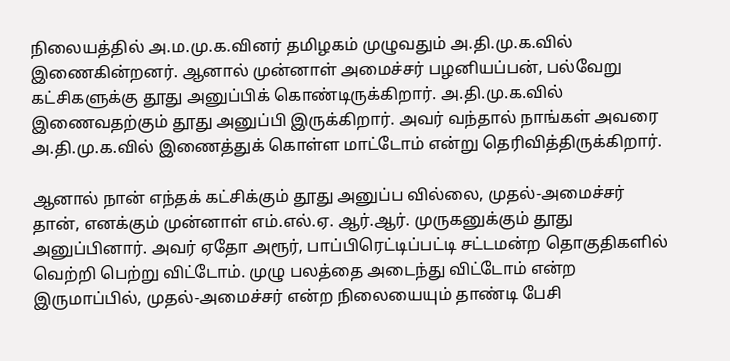நிலையத்தில் அ.ம.மு.க.வினர் தமிழகம் முழுவதும் அ.தி.மு.க.வில் இணைகின்றனர். ஆனால் முன்னாள் அமைச்சர் பழனியப்பன், பல்வேறு கட்சிகளுக்கு தூது அனுப்பிக் கொண்டிருக்கிறார். அ.தி.மு.க.வில் இணைவதற்கும் தூது அனுப்பி இருக்கிறார். அவர் வந்தால் நாங்கள் அவரை அ.தி.மு.க.வில் இணைத்துக் கொள்ள மாட்டோம் என்று தெரிவித்திருக்கிறார்.

ஆனால் நான் எந்தக் கட்சிக்கும் தூது அனுப்ப வில்லை, முதல்-அமைச்சர் தான், எனக்கும் முன்னாள் எம்.எல்.ஏ. ஆர்.ஆர். முருகனுக்கும் தூது அனுப்பினார். அவர் ஏதோ அரூர், பாப்பிரெட்டிப்பட்டி சட்டமன்ற தொகுதிகளில் வெற்றி பெற்று விட்டோம். முழு பலத்தை அடைந்து விட்டோம் என்ற இருமாப்பில், முதல்-அமைச்சர் என்ற நிலையையும் தாண்டி பேசி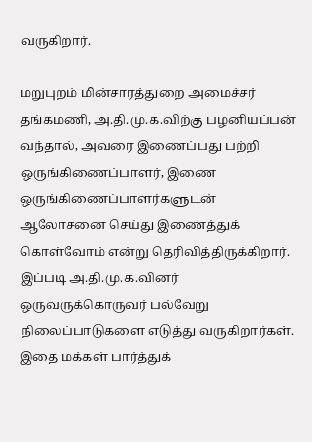வருகிறார்.

மறுபுறம் மின்சாரத்துறை அமைச்சர் தங்கமணி, அ.தி.மு.க.விற்கு பழனியப்பன் வந்தால், அவரை இணைப்பது பற்றி ஒருங்கிணைப்பாளர், இணை ஒருங்கிணைப்பாளர்களுடன் ஆலோசனை செய்து இணைத்துக் கொள்வோம் என்று தெரிவித்திருக்கிறார். இப்படி அ.தி.மு.க.வினர் ஒருவருக்கொருவர் பல்வேறு நிலைப்பாடுகளை எடுத்து வருகிறார்கள். இதை மக்கள் பார்த்துக்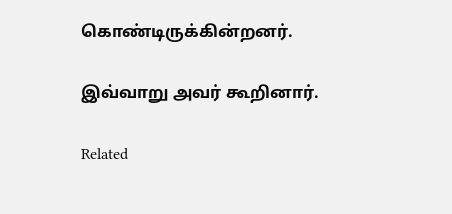கொண்டிருக்கின்றனர்.

இவ்வாறு அவர் கூறினார்.

Related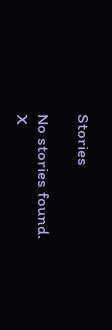Stories

No stories found.
X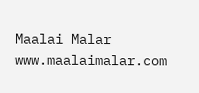Maalai Malar
www.maalaimalar.com